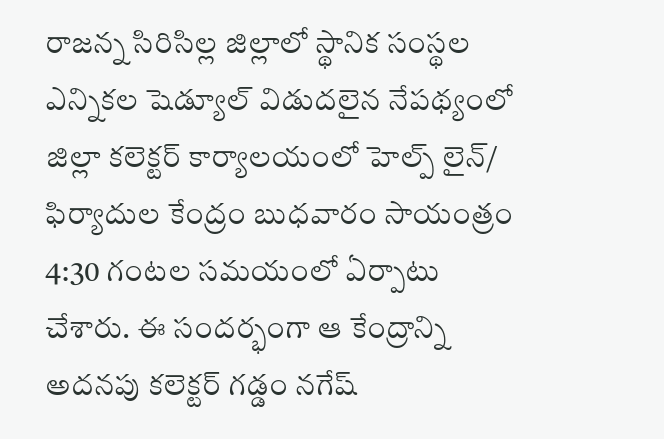రాజన్న సిరిసిల్ల జిల్లాలో స్థానిక సంస్థల ఎన్నికల షెడ్యూల్ విడుదలైన నేపథ్యంలో జిల్లా కలెక్టర్ కార్యాలయంలో హెల్ప్ లైన్/ ఫిర్యాదుల కేంద్రం బుధవారం సాయంత్రం 4:30 గంటల సమయంలో ఏర్పాటు చేశారు. ఈ సందర్భంగా ఆ కేంద్రాన్ని అదనపు కలెక్టర్ గడ్డం నగేష్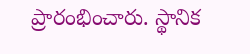ప్రారంభించారు. స్థానిక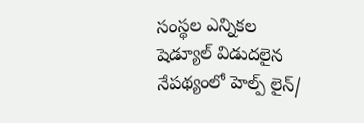సంస్థల ఎన్నికల షెడ్యూల్ విడుదలైన నేపథ్యంలో హెల్ప్ లైన్/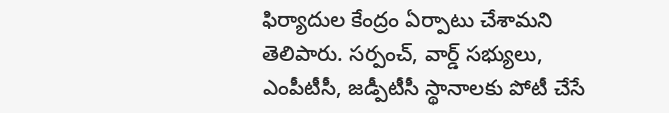ఫిర్యాదుల కేంద్రం ఏర్పాటు చేశామని తెలిపారు. సర్పంచ్, వార్డ్ సభ్యులు, ఎంపీటీసీ, జడ్పీటీసీ స్థానాలకు పోటీ చేసే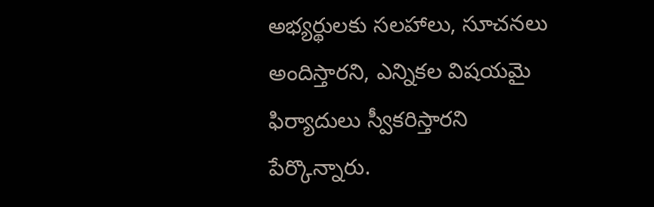అభ్యర్థులకు సలహాలు, సూచనలు అందిస్తారని, ఎన్నికల విషయమై ఫిర్యాదులు స్వీకరిస్తారని పేర్కొన్నారు.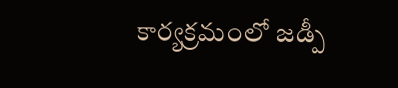కార్యక్రమంలో జడ్పీ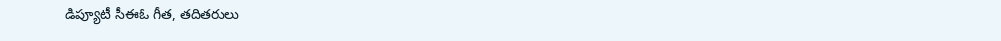డిప్యూటీ సీఈఓ గీత, తదితరులు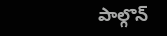పాల్గొన్